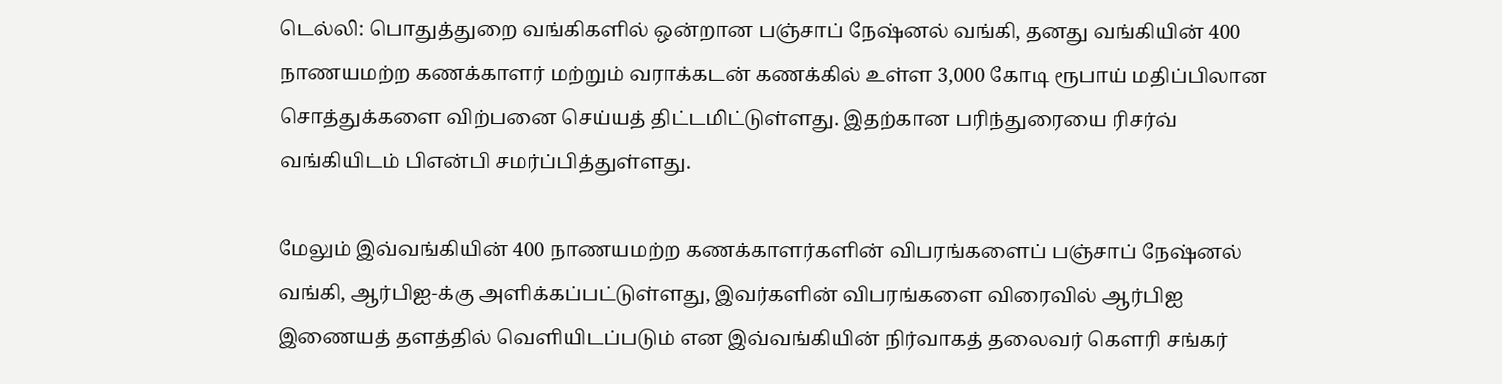டெல்லி: பொதுத்துறை வங்கிகளில் ஒன்றான பஞ்சாப் நேஷ்னல் வங்கி, தனது வங்கியின் 400 நாணயமற்ற கணக்காளர் மற்றும் வராக்கடன் கணக்கில் உள்ள 3,000 கோடி ரூபாய் மதிப்பிலான சொத்துக்களை விற்பனை செய்யத் திட்டமிட்டுள்ளது. இதற்கான பரிந்துரையை ரிசர்வ் வங்கியிடம் பிஎன்பி சமர்ப்பித்துள்ளது.

மேலும் இவ்வங்கியின் 400 நாணயமற்ற கணக்காளர்களின் விபரங்களைப் பஞ்சாப் நேஷ்னல் வங்கி, ஆர்பிஐ-க்கு அளிக்கப்பட்டுள்ளது, இவர்களின் விபரங்களை விரைவில் ஆர்பிஐ இணையத் தளத்தில் வெளியிடப்படும் என இவ்வங்கியின் நிர்வாகத் தலைவர் கெளரி சங்கர்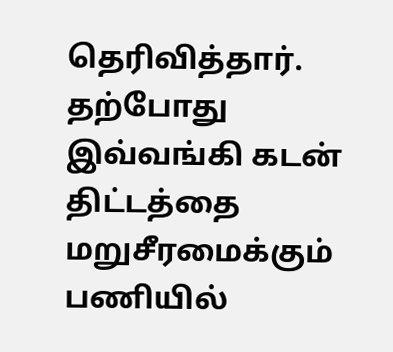தெரிவித்தார்.
தற்போது இவ்வங்கி கடன் திட்டத்தை மறுசீரமைக்கும் பணியில்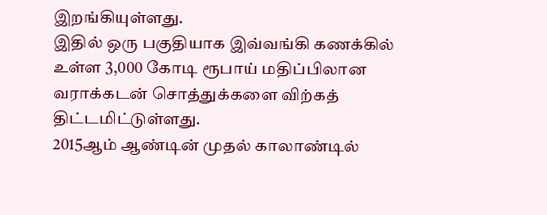இறங்கியுள்ளது.
இதில் ஒரு பகுதியாக இவ்வங்கி கணக்கில் உள்ள 3,000 கோடி ரூபாய் மதிப்பிலான வராக்கடன் சொத்துக்களை விற்கத் திட்டமிட்டுள்ளது.
2015ஆம் ஆண்டின் முதல் காலாண்டில்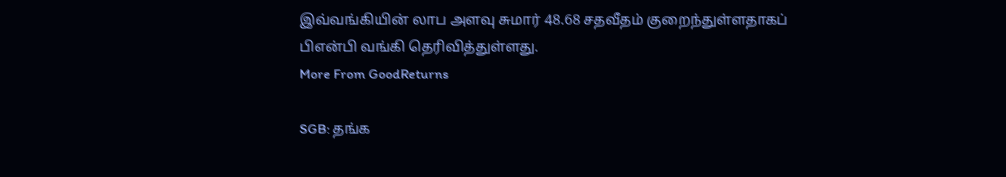இவ்வங்கியின் லாப அளவு சுமார் 48.68 சதவீதம் குறைந்துள்ளதாகப் பிஎன்பி வங்கி தெரிவித்துள்ளது.
More From GoodReturns

SGB: தங்க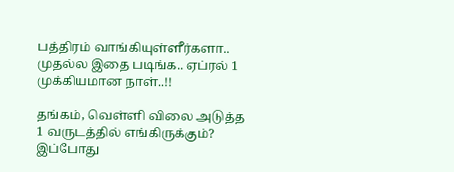பத்திரம் வாங்கியுள்ளீர்களா.. முதல்ல இதை படிங்க.. ஏப்ரல் 1 முக்கியமான நாள்..!!

தங்கம், வெள்ளி விலை அடுத்த 1 வருடத்தில் எங்கிருக்கும்? இப்போது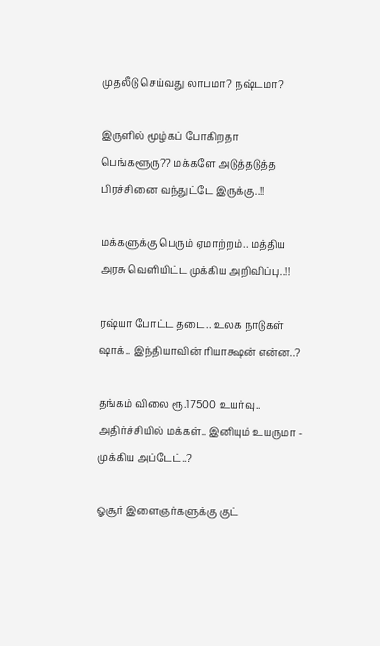முதலீடு செய்வது லாபமா? நஷ்டமா?

இருளில் மூழ்கப் போகிறதா பெங்களூரு?? மக்களே அடுத்தடுத்த பிரச்சினை வந்துட்டே இருக்கு..!!

மக்களுக்கு பெரும் ஏமாற்றம்.. மத்திய அரசு வெளியிட்ட முக்கிய அறிவிப்பு..!!

ரஷ்யா போட்ட தடை.. உலக நாடுகள் ஷாக்.. இந்தியாவின் ரியாக்ஷன் என்ன..?

தங்கம் விலை ரூ.17500 உயர்வு.. அதிர்ச்சியில் மக்கள்.. இனியும் உயருமா - முக்கிய அப்டேட்..?

ஓசூர் இளைஞர்களுக்கு குட்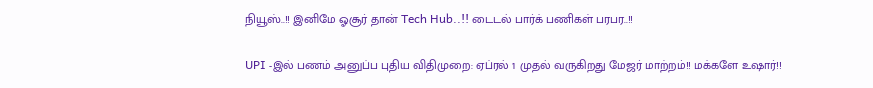நியூஸ்..!! இனிமே ஓசூர் தான் Tech Hub..!! டைடல் பார்க் பணிகள் பரபர..!!

UPI -இல் பணம் அனுப்ப புதிய விதிமுறை: ஏப்ரல் 1 முதல் வருகிறது மேஜர் மாற்றம்!! மக்களே உஷார்!!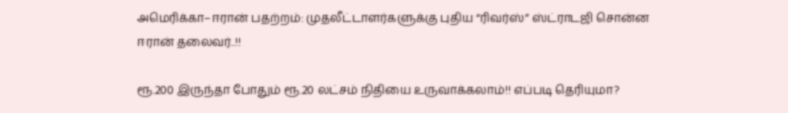அமெரிக்கா–ஈரான் பதற்றம்: முதலீட்டாளர்களுக்கு புதிய “ரிவர்ஸ்” ஸ்ட்ராடஜி சொன்ன ஈரான் தலைவர்..!!

ரூ.200 இருந்தா போதும் ரூ.20 லட்சம் நிதியை உருவாக்கலாம்!! எப்படி தெரியுமா?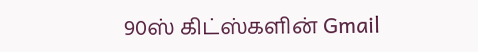90ஸ் கிட்ஸ்களின் Gmail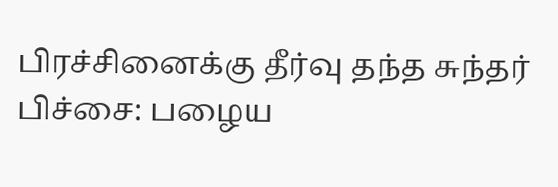பிரச்சினைக்கு தீர்வு தந்த சுந்தர் பிச்சை: பழைய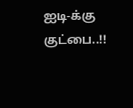ஐடி-க்கு குட்பை..!!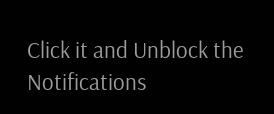Click it and Unblock the Notifications